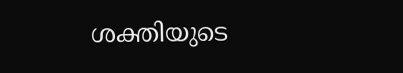ശക്തിയുടെ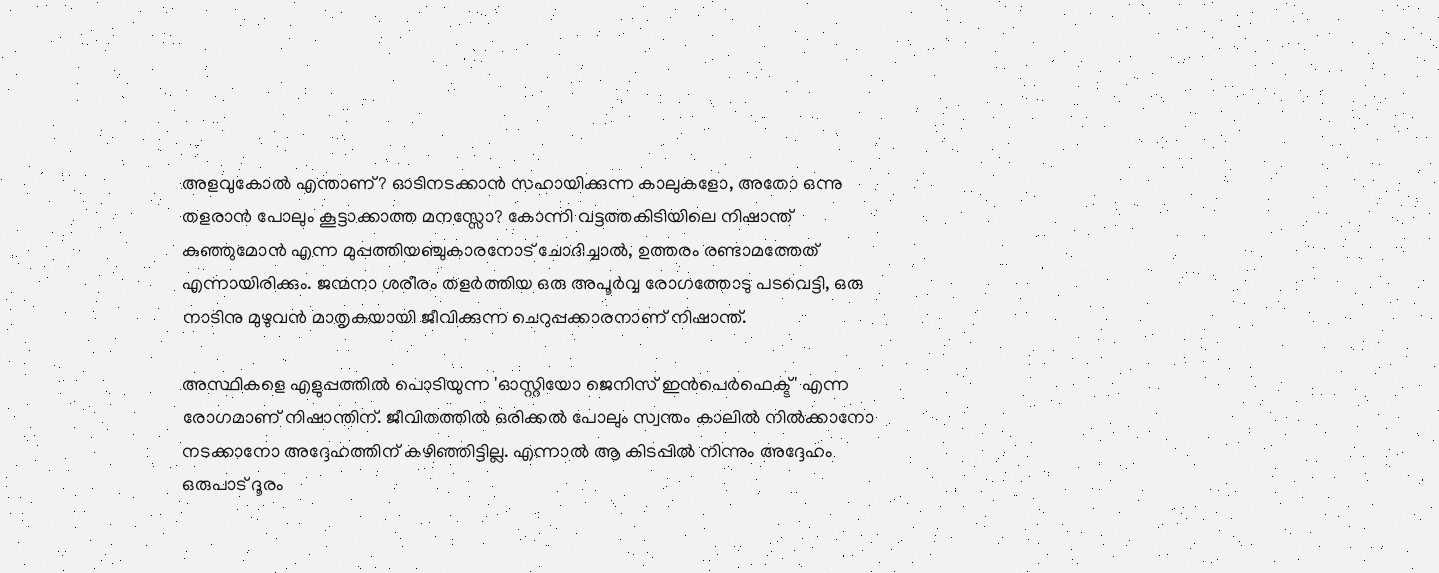അളവുകോൽ എന്താണ്? ഓടിനടക്കാൻ സഹായിക്കുന്ന കാലുകളോ, അതോ ഒന്നു തളരാൻ പോലും കൂട്ടാക്കാത്ത മനസ്സോ? കോന്നി വട്ടത്തകിടിയിലെ നിഷാന്ത് കുഞ്ഞുമോൻ എന്ന മുപ്പത്തിയഞ്ചുകാരനോട് ചോദിച്ചാൽ, ഉത്തരം രണ്ടാമത്തേത് എന്നായിരിക്കും. ജന്മനാ ശരീരം തളർത്തിയ ഒരു അപൂർവ്വ രോഗത്തോടു പടവെട്ടി, ഒരു നാടിനു മുഴുവൻ മാതൃകയായി ജീവിക്കുന്ന ചെറുപ്പക്കാരനാണ് നിഷാന്ത്.

അസ്ഥികളെ എളുപ്പത്തിൽ പൊടിയുന്ന 'ഓസ്റ്റിയോ ജെനിസ് ഇന്‍പെര്‍ഫെക്ട്' എന്ന രോഗമാണ് നിഷാന്തിന്. ജീവിതത്തിൽ ഒരിക്കൽ പോലും സ്വന്തം കാലിൽ നിൽക്കാനോ നടക്കാനോ അദ്ദേഹത്തിന് കഴിഞ്ഞിട്ടില്ല. എന്നാൽ ആ കിടപ്പിൽ നിന്നും അദ്ദേഹം ഒരുപാട് ദൂരം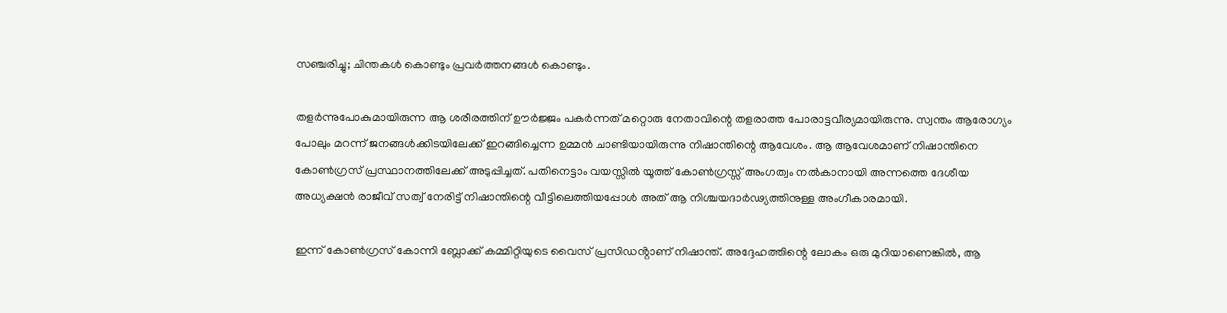സഞ്ചരിച്ചു; ചിന്തകൾ കൊണ്ടും പ്രവർത്തനങ്ങൾ കൊണ്ടും.

തളർന്നുപോകുമായിരുന്ന ആ ശരീരത്തിന് ഊർജ്ജം പകർന്നത് മറ്റൊരു നേതാവിന്റെ തളരാത്ത പോരാട്ടവീര്യമായിരുന്നു. സ്വന്തം ആരോഗ്യം പോലും മറന്ന് ജനങ്ങൾക്കിടയിലേക്ക് ഇറങ്ങിച്ചെന്ന ഉമ്മൻ ചാണ്ടിയായിരുന്നു നിഷാന്തിന്റെ ആവേശം. ആ ആവേശമാണ് നിഷാന്തിനെ കോൺഗ്രസ് പ്രസ്ഥാനത്തിലേക്ക് അടുപ്പിച്ചത്. പതിനെട്ടാം വയസ്സിൽ യൂത്ത് കോൺഗ്രസ്സ് അംഗത്വം നൽകാനായി അന്നത്തെ ദേശീയ അധ്യക്ഷൻ രാജീവ് സത്വ് നേരിട്ട് നിഷാന്തിന്റെ വീട്ടിലെത്തിയപ്പോൾ അത് ആ നിശ്ചയദാർഢ്യത്തിനുള്ള അംഗീകാരമായി.

ഇന്ന് കോൺഗ്രസ് കോന്നി ബ്ലോക്ക് കമ്മിറ്റിയുടെ വൈസ് പ്രസിഡൻ്റാണ് നിഷാന്ത്. അദ്ദേഹത്തിന്റെ ലോകം ഒരു മുറിയാണെങ്കിൽ, ആ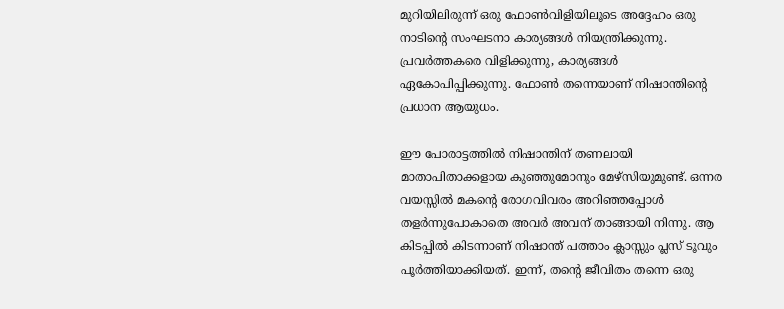മുറിയിലിരുന്ന് ഒരു ഫോൺവിളിയിലൂടെ അദ്ദേഹം ഒരു നാടിന്റെ സംഘടനാ കാര്യങ്ങൾ നിയന്ത്രിക്കുന്നു. പ്രവർത്തകരെ വിളിക്കുന്നു, കാര്യങ്ങൾ ഏകോപിപ്പിക്കുന്നു. ഫോൺ തന്നെയാണ് നിഷാന്തിൻ്റെ പ്രധാന ആയുധം.

ഈ പോരാട്ടത്തിൽ നിഷാന്തിന് തണലായി മാതാപിതാക്കളായ കുഞ്ഞുമോനും മേഴ്സിയുമുണ്ട്. ഒന്നര വയസ്സിൽ മകന്റെ രോഗവിവരം അറിഞ്ഞപ്പോൾ തളർന്നുപോകാതെ അവർ അവന് താങ്ങായി നിന്നു. ആ കിടപ്പിൽ കിടന്നാണ് നിഷാന്ത് പത്താം ക്ലാസ്സും പ്ലസ് ടൂവും പൂർത്തിയാക്കിയത്. ഇന്ന്, തന്റെ ജീവിതം തന്നെ ഒരു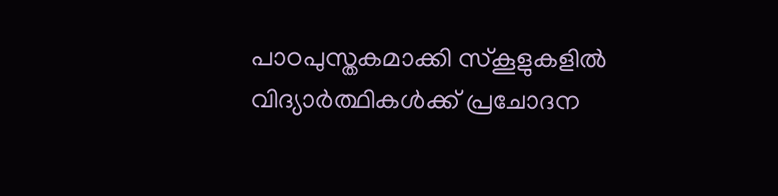പാഠപുസ്തകമാക്കി സ്കൂളുകളിൽ വിദ്യാർത്ഥികൾക്ക് പ്രചോദന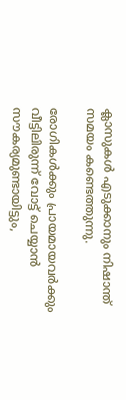ക്ലാസുകൾ എടുക്കാനും നിഷാന്ത് സമയം കണ്ടെത്തുന്നു.

രോഗികൾക്കും പ്രായമായവർക്കും വീട്ടിലിരുന്ന് വോട്ട് ചെയ്യാൻ സൗകര്യമുണ്ടായിട്ടും,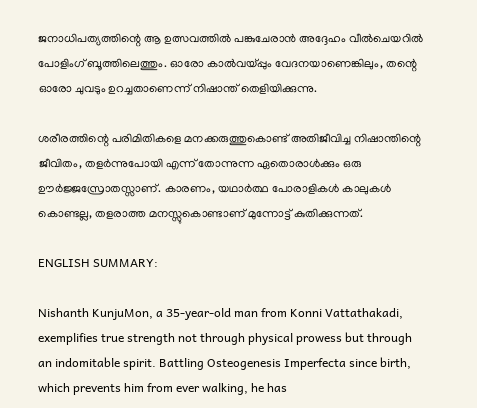ജനാധിപത്യത്തിന്റെ ആ ഉത്സവത്തിൽ പങ്കുചേരാൻ അദ്ദേഹം വീൽചെയറിൽ പോളിംഗ് ബൂത്തിലെത്തും. ഓരോ കാല്‍വയ്പ്പും വേദനയാണെങ്കിലും, തന്റെ ഓരോ ചുവടും ഉറച്ചതാണെന്ന് നിഷാന്ത് തെളിയിക്കുന്നു.

ശരീരത്തിന്റെ പരിമിതികളെ മനക്കരുത്തുകൊണ്ട് അതിജീവിച്ച നിഷാന്തിന്റെ ജീവിതം, തളർന്നുപോയി എന്ന് തോന്നുന്ന ഏതൊരാൾക്കും ഒരു ഊർജ്ജസ്രോതസ്സാണ്. കാരണം, യഥാർത്ഥ പോരാളികൾ കാലുകൾ കൊണ്ടല്ല, തളരാത്ത മനസ്സുകൊണ്ടാണ് മുന്നോട്ട് കുതിക്കുന്നത്.

ENGLISH SUMMARY:

Nishanth KunjuMon, a 35-year-old man from Konni Vattathakadi, exemplifies true strength not through physical prowess but through an indomitable spirit. Battling Osteogenesis Imperfecta since birth, which prevents him from ever walking, he has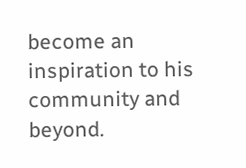become an inspiration to his community and beyond.